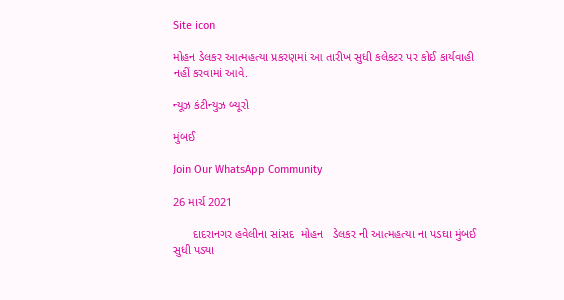Site icon

મોહન ડેલકર આત્મહત્યા પ્રકરણમાં આ તારીખ સુધી કલેકટર પર કોઈ કાર્યવાહી નહીં કરવામાં આવે.

ન્યૂઝ કંટીન્યુઝ બ્યૂરો

મુંબઈ

Join Our WhatsApp Community

26 માર્ચ 2021

      દાદરાનગર હવેલીના સાંસદ  મોહન   ડેલકર ની આત્મહત્યા ના પડઘા મુંબઈ સુધી પડ્યા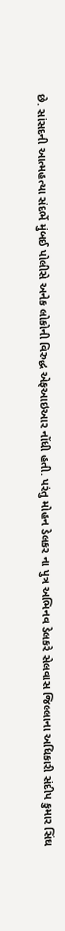છે. સાંસદની આત્મહત્યા સંદર્ભે મુંબઈ પોલીસે અનેક લોકોની વિરુદ્ધ એફઆઇઆર નોંધી હતી. પરંતુ મોહન ડેલકર ના પુત્ર અભિનવ ડેલકરે સેલવાસ જિલ્લાના અધિકારી સંદીપ કુમાર સિંઘ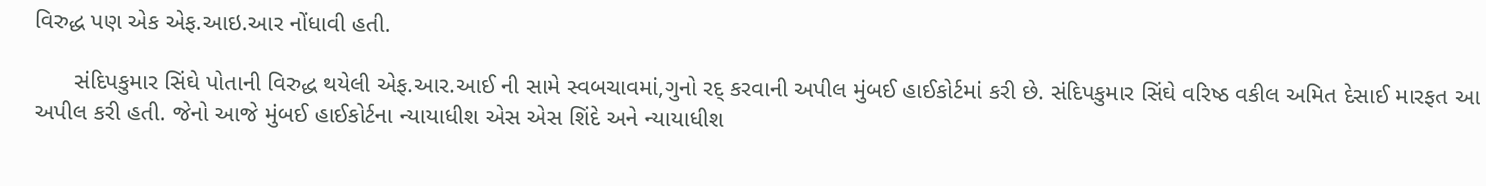વિરુદ્ધ પણ એક એફ.આઇ.આર નોંધાવી હતી.

      સંદિપકુમાર સિંઘે પોતાની વિરુદ્ધ થયેલી એફ.આર.આઈ ની સામે સ્વબચાવમાં,ગુનો રદ્ કરવાની અપીલ મુંબઈ હાઈકોર્ટમાં કરી છે. સંદિપકુમાર સિંઘે વરિષ્ઠ વકીલ અમિત દેસાઈ મારફત આ અપીલ કરી હતી. જેનો આજે મુંબઈ હાઈકોર્ટના ન્યાયાધીશ એસ એસ શિંદે અને ન્યાયાધીશ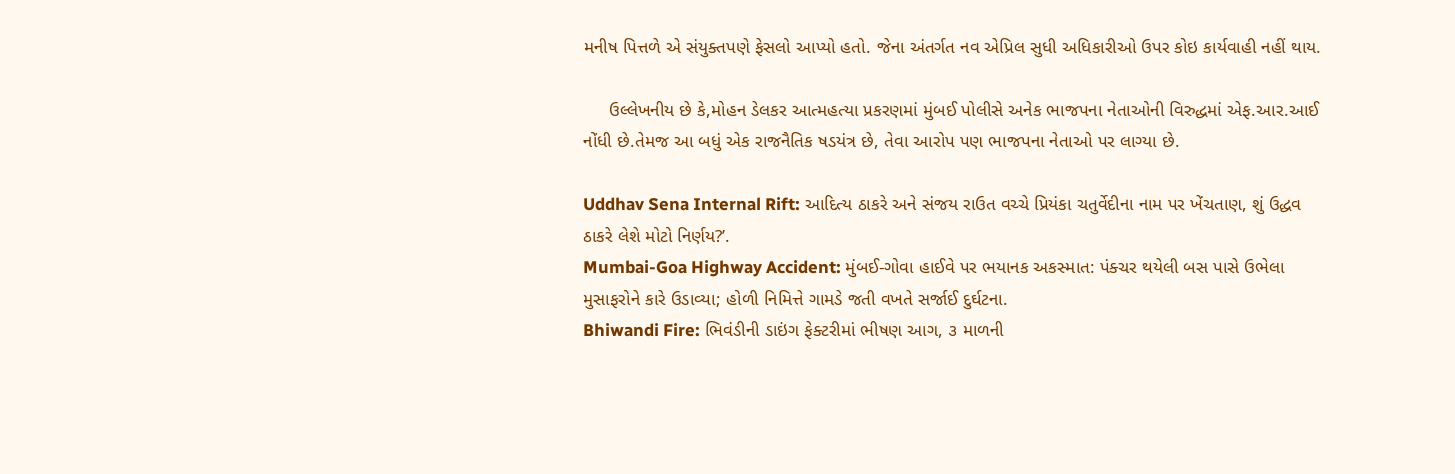મનીષ પિત્તળે એ સંયુક્તપણે ફેસલો આપ્યો હતો. જેના અંતર્ગત નવ એપ્રિલ સુધી અધિકારીઓ ઉપર કોઇ કાર્યવાહી નહીં થાય.

     ઉલ્લેખનીય છે કે,મોહન ડેલકર આત્મહત્યા પ્રકરણમાં મુંબઈ પોલીસે અનેક ભાજપના નેતાઓની વિરુદ્ધમાં એફ.આર.આઈ નોંધી છે.તેમજ આ બધું એક રાજનૈતિક ષડયંત્ર છે, તેવા આરોપ પણ ભાજપના નેતાઓ પર લાગ્યા છે.

Uddhav Sena Internal Rift: આદિત્ય ઠાકરે અને સંજય રાઉત વચ્ચે પ્રિયંકા ચતુર્વેદીના નામ પર ખેંચતાણ, શું ઉદ્ધવ ઠાકરે લેશે મોટો નિર્ણય?’.
Mumbai-Goa Highway Accident: મુંબઈ-ગોવા હાઈવે પર ભયાનક અકસ્માત: પંક્ચર થયેલી બસ પાસે ઉભેલા મુસાફરોને કારે ઉડાવ્યા; હોળી નિમિત્તે ગામડે જતી વખતે સર્જાઈ દુર્ઘટના.
Bhiwandi Fire: ભિવંડીની ડાઇંગ ફેક્ટરીમાં ભીષણ આગ, ૩ માળની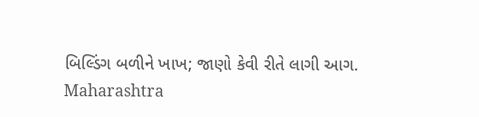બિલ્ડિંગ બળીને ખાખ; જાણો કેવી રીતે લાગી આગ.
Maharashtra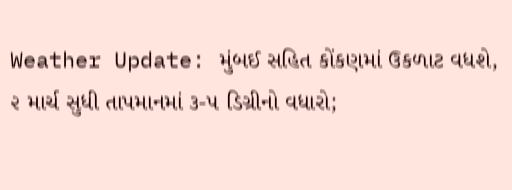Weather Update: મુંબઈ સહિત કોંકણમાં ઉકળાટ વધશે, ૨ માર્ચ સુધી તાપમાનમાં ૩-૫ ડિગ્રીનો વધારો;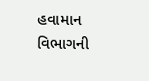હવામાન વિભાગની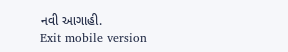નવી આગાહી.
Exit mobile version